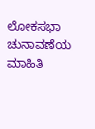ಲೋಕಸಭಾ ಚುನಾವಣೆಯ ಮಾಹಿತಿ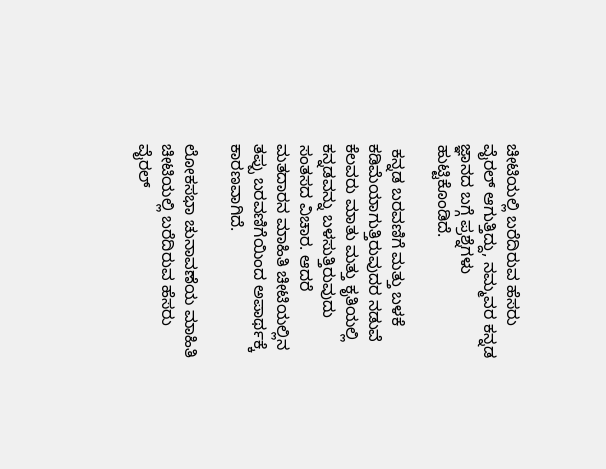ಚೀಟಿಯಲ್ಲಿ ಬರೆದಿರುವ ಹೆಸರು ವೈರಲ್‌ ಆಗುತ್ತಿದ್ದು, ನಮ್ಮವರ ಕನ್ನಡ ಜ್ಞಾನದ ಬಗ್ಗೆ ಪ್ರಶ್ನೆಗಳು ಹುಟ್ಟಿಕೊಂಡಿದೆ.

 ಕನ್ನಡ ಬರವಣಿಗೆ ಮತ್ತು ಬಳಕೆ ಕಡಿಮೆಯಾಗುತ್ತಿರುವುದರ ನಡುವೆ ಕೆಲವರು ಮಾತು ಮತ್ತು ಕೃತಿಯಲ್ಲಿ ಕನ್ನಡವನ್ನು ಬಳಸುತ್ತಿರುವುದು ಸಂತಸದ ವಿಚಾರ. ಆದರೆ ಮತದಾರನ ಮಾಹಿತಿ ಚೀಟಿಯಲ್ಲಿನ ತಪ್ಪು ಬರವಣಿಗೆಯಿಂದ ಅಪಾರ್ಥಕ್ಕೆ ಕಾರಣವಾಗಿದೆ.

ಲೋಕಸಭಾ ಚುನಾವಣೆಯ ಮಾಹಿತಿ ಚೀಟಿಯಲ್ಲಿ ಬರೆದಿರುವ ಹೆಸರು ವೈರಲ್‌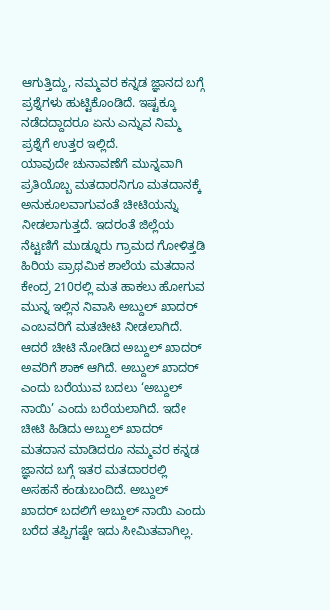ಆಗುತ್ತಿದ್ದು, ನಮ್ಮವರ ಕನ್ನಡ ಜ್ಞಾನದ ಬಗ್ಗೆ ಪ್ರಶ್ನೆಗಳು ಹುಟ್ಟಿಕೊಂಡಿದೆ. ಇಷ್ಟಕ್ಕೂ ನಡೆದದ್ದಾದರೂ ಏನು ಎನ್ನುವ ನಿಮ್ಮ ಪ್ರಶ್ನೆಗೆ ಉತ್ತರ ಇಲ್ಲಿದೆ.
ಯಾವುದೇ ಚುನಾವಣೆಗೆ ಮುನ್ನವಾಗಿ ಪ್ರತಿಯೊಬ್ಬ ಮತದಾರನಿಗೂ ಮತದಾನಕ್ಕೆ ಅನುಕೂಲವಾಗುವಂತೆ ಚೀಟಿಯನ್ನು ನೀಡಲಾಗುತ್ತದೆ. ಇದರಂತೆ ಜಿಲ್ಲೆಯ ನೆಟ್ಟಣಿಗೆ ಮುಡ್ನೂರು ಗ್ರಾಮದ ಗೋಳಿತ್ತಡಿ ಹಿರಿಯ ಪ್ರಾಥಮಿಕ ಶಾಲೆಯ ಮತದಾನ ಕೇಂದ್ರ 210ರಲ್ಲಿ ಮತ ಹಾಕಲು ಹೋಗುವ ಮುನ್ನ ಇಲ್ಲಿನ ನಿವಾಸಿ ಅಬ್ದುಲ್‌ ಖಾದರ್‌ ಎಂಬವರಿಗೆ ಮತಚೀಟಿ ನೀಡಲಾಗಿದೆ. ಆದರೆ ಚೀಟಿ ನೋಡಿದ ಅಬ್ದುಲ್‌ ಖಾದರ್‌ ಅವರಿಗೆ ಶಾಕ್‌ ಆಗಿದೆ. ಅಬ್ದುಲ್‌ ಖಾದರ್‌ ಎಂದು ಬರೆಯುವ ಬದಲು ‘ಅಬ್ದುಲ್ ನಾಯಿ’ ಎಂದು ಬರೆಯಲಾಗಿದೆ. ಇದೇ ಚೀಟಿ ಹಿಡಿದು ಅಬ್ದುಲ್‌ ಖಾದರ್‌ ಮತದಾನ ಮಾಡಿದರೂ ನಮ್ಮವರ ಕನ್ನಡ ಜ್ಞಾನದ ಬಗ್ಗೆ ಇತರ ಮತದಾರರಲ್ಲಿ ಅಸಹನೆ ಕಂಡುಬಂದಿದೆ. ಅಬ್ದುಲ್‌ ಖಾದರ್‌ ಬದಲಿಗೆ ಅಬ್ದುಲ್‌ ನಾಯಿ ಎಂದು ಬರೆದ ತಪ್ಪಿಗಷ್ಟೇ ಇದು ಸೀಮಿತವಾಗಿಲ್ಲ.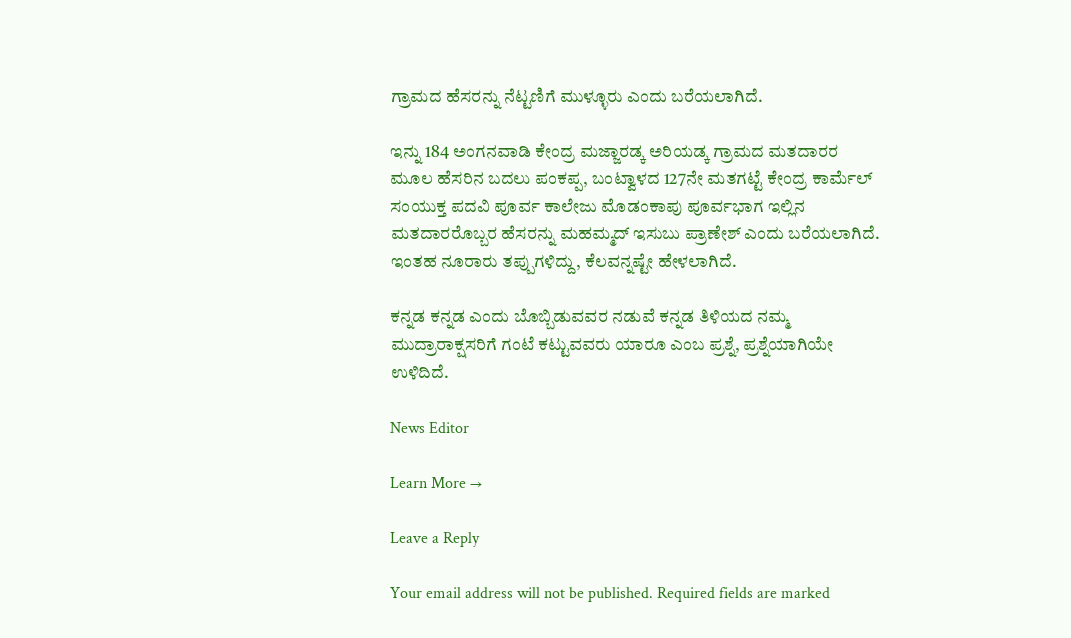ಗ್ರಾಮದ ಹೆಸರನ್ನು ನೆಟ್ಟಣಿಗೆ ಮುಳ್ಳೂರು ಎಂದು ಬರೆಯಲಾಗಿದೆ.

ಇನ್ನು 184 ಅಂಗನವಾಡಿ ಕೇಂದ್ರ ಮಜ್ಜಾರಡ್ಕ ಅರಿಯಡ್ಕ ಗ್ರಾಮದ ಮತದಾರರ ಮೂಲ ಹೆಸರಿನ ಬದಲು ಪಂಕಪ್ಪ, ಬಂಟ್ವಾಳದ 127ನೇ ಮತಗಟ್ಟೆ ಕೇಂದ್ರ ಕಾರ್ಮೆಲ್‌ ಸಂಯುಕ್ತ ಪದವಿ ಪೂರ್ವ ಕಾಲೇಜು ಮೊಡಂಕಾಪು ಪೂರ್ವಭಾಗ ಇಲ್ಲಿನ ಮತದಾರರೊಬ್ಬರ ಹೆಸರನ್ನು ಮಹಮ್ಮದ್‌ ಇಸುಬು ಪ್ರಾಣೇಶ್‌ ಎಂದು ಬರೆಯಲಾಗಿದೆ. ಇಂತಹ ನೂರಾರು ತಪ್ಪುಗಳಿದ್ದು, ಕೆಲವನ್ನಷ್ಟೇ ಹೇಳಲಾಗಿದೆ.

ಕನ್ನಡ ಕನ್ನಡ ಎಂದು ಬೊಬ್ಬಿಡುವವರ ನಡುವೆ ಕನ್ನಡ ತಿಳಿಯದ ನಮ್ಮ ಮುದ್ರಾರಾಕ್ಷಸರಿಗೆ ಗಂಟೆ ಕಟ್ಟುವವರು ಯಾರೂ ಎಂಬ ಪ್ರಶ್ನೆ, ಪ್ರಶ್ನೆಯಾಗಿಯೇ ಉಳಿದಿದೆ.

News Editor

Learn More →

Leave a Reply

Your email address will not be published. Required fields are marked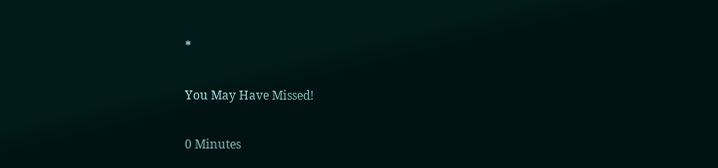*

You May Have Missed!

0 Minutes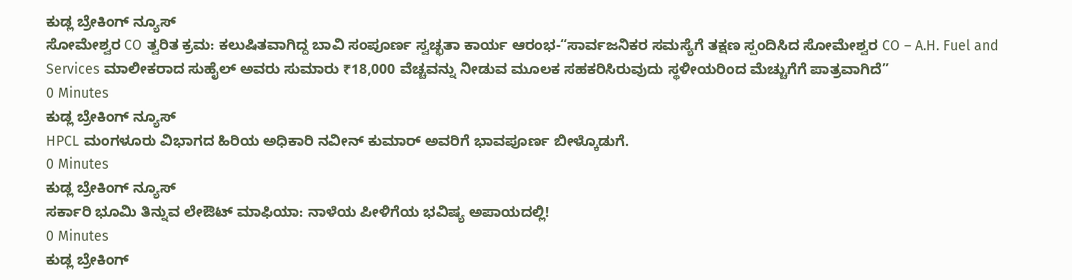ಕುಡ್ಲ ಬ್ರೇಕಿಂಗ್ ನ್ಯೂಸ್
ಸೋಮೇಶ್ವರ CO ತ್ವರಿತ ಕ್ರಮ: ಕಲುಷಿತವಾಗಿದ್ದ ಬಾವಿ ಸಂಪೂರ್ಣ ಸ್ವಚ್ಛತಾ ಕಾರ್ಯ ಆರಂಭ-“ಸಾರ್ವಜನಿಕರ ಸಮಸ್ಯೆಗೆ ತಕ್ಷಣ ಸ್ಪಂದಿಸಿದ ಸೋಮೇಶ್ವರ CO – A.H. Fuel and Services ಮಾಲೀಕರಾದ ಸುಹೈಲ್ ಅವರು ಸುಮಾರು ₹18,000 ವೆಚ್ಚವನ್ನು ನೀಡುವ ಮೂಲಕ ಸಹಕರಿಸಿರುವುದು ಸ್ಥಳೀಯರಿಂದ ಮೆಚ್ಚುಗೆಗೆ ಪಾತ್ರವಾಗಿದೆ”
0 Minutes
ಕುಡ್ಲ ಬ್ರೇಕಿಂಗ್ ನ್ಯೂಸ್
HPCL ಮಂಗಳೂರು ವಿಭಾಗದ ಹಿರಿಯ ಅಧಿಕಾರಿ ನವೀನ್ ಕುಮಾರ್ ಅವರಿಗೆ ಭಾವಪೂರ್ಣ ಬೀಳ್ಕೊಡುಗೆ.
0 Minutes
ಕುಡ್ಲ ಬ್ರೇಕಿಂಗ್ ನ್ಯೂಸ್
ಸರ್ಕಾರಿ ಭೂಮಿ ತಿನ್ನುವ ಲೇಔಟ್ ಮಾಫಿಯಾ: ನಾಳೆಯ ಪೀಳಿಗೆಯ ಭವಿಷ್ಯ ಅಪಾಯದಲ್ಲಿ!
0 Minutes
ಕುಡ್ಲ ಬ್ರೇಕಿಂಗ್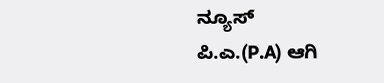ನ್ಯೂಸ್
ಪಿ.ಎ.(P.A) ಆಗಿ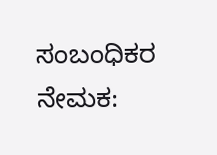ಸಂಬಂಧಿಕರ ನೇಮಕ: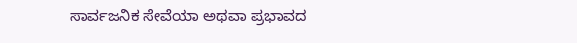ಸಾರ್ವಜನಿಕ ಸೇವೆಯಾ ಅಥವಾ ಪ್ರಭಾವದ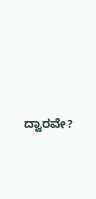ದ್ವಾರವೇ?